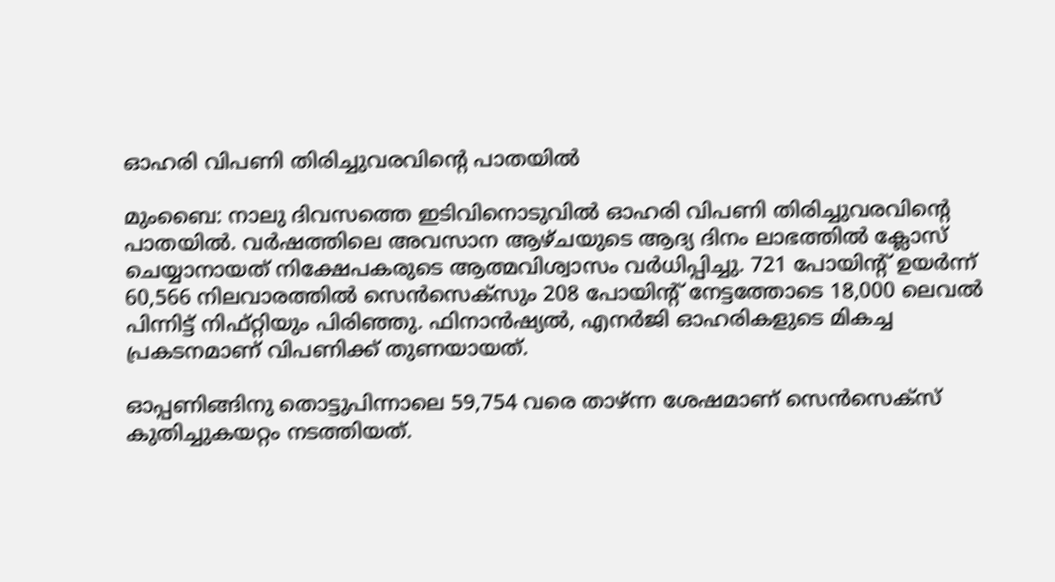ഓഹരി വിപണി തിരിച്ചുവരവിന്റെ പാതയില്‍

മുംബൈ: നാലു ദിവസത്തെ ഇടിവിനൊടുവില്‍ ഓഹരി വിപണി തിരിച്ചുവരവിന്റെ പാതയില്‍. വര്‍ഷത്തിലെ അവസാന ആഴ്ചയുടെ ആദ്യ ദിനം ലാഭത്തില്‍ ക്ലോസ് ചെയ്യാനായത് നിക്ഷേപകരുടെ ആത്മവിശ്വാസം വര്‍ധിപ്പിച്ചു. 721 പോയിന്റ് ഉയര്‍ന്ന് 60,566 നിലവാരത്തില്‍ സെന്‍സെക്‌സും 208 പോയിന്റ് നേട്ടത്തോടെ 18,000 ലെവല്‍ പിന്നിട്ട് നിഫ്റ്റിയും പിരിഞ്ഞു. ഫിനാന്‍ഷ്യല്‍, എനര്‍ജി ഓഹരികളുടെ മികച്ച പ്രകടനമാണ് വിപണിക്ക് തുണയായത്.

ഓപ്പണിങ്ങിനു തൊട്ടുപിന്നാലെ 59,754 വരെ താഴ്ന്ന ശേഷമാണ് സെന്‍സെക്‌സ് കുതിച്ചുകയറ്റം നടത്തിയത്.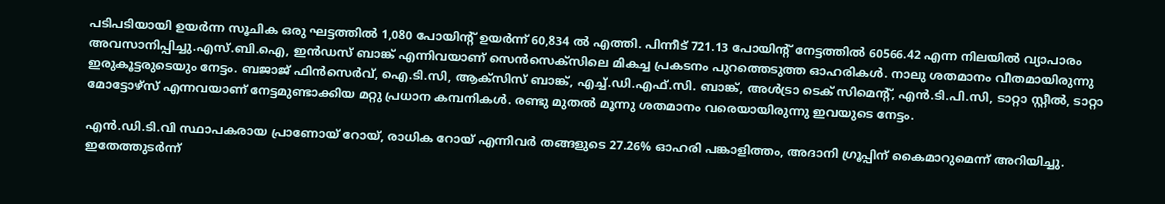പടിപടിയായി ഉയര്‍ന്ന സൂചിക ഒരു ഘട്ടത്തില്‍ 1,080 പോയിന്റ് ഉയര്‍ന്ന് 60,834 ല്‍ എത്തി. പിന്നീട് 721.13 പോയിന്റ് നേട്ടത്തില്‍ 60566.42 എന്ന നിലയില്‍ വ്യാപാരം അവസാനിപ്പിച്ചു.എസ്.ബി.ഐ, ഇന്‍ഡസ് ബാങ്ക് എന്നിവയാണ് സെന്‍സെക്‌സിലെ മികച്ച പ്രകടനം പുറത്തെടുത്ത ഓഹരികള്‍. നാലു ശതമാനം വീതമായിരുന്നു ഇരുകൂട്ടരുടെയും നേട്ടം. ബജാജ് ഫിന്‍സെര്‍വ്, ഐ.ടി.സി, ആക്‌സിസ് ബാങ്ക്, എച്ച്.ഡി.എഫ്.സി. ബാങ്ക്, അള്‍ട്രാ ടെക് സിമെന്റ്, എന്‍.ടി.പി.സി, ടാറ്റാ സ്റ്റീല്‍, ടാറ്റാ മോട്ടോഴ്‌സ് എന്നവയാണ് നേട്ടമുണ്ടാക്കിയ മറ്റു പ്രധാന കമ്പനികള്‍. രണ്ടു മുതല്‍ മൂന്നു ശതമാനം വരെയായിരുന്നു ഇവയുടെ നേട്ടം.

എന്‍.ഡി.ടി.വി സ്ഥാപകരായ പ്രാണോയ് റോയ്, രാധിക റോയ് എന്നിവര്‍ തങ്ങളുടെ 27.26% ഓഹരി പങ്കാളിത്തം, അദാനി ഗ്രൂപ്പിന് കൈമാറുമെന്ന് അറിയിച്ചു. ഇതേത്തുടര്‍ന്ന്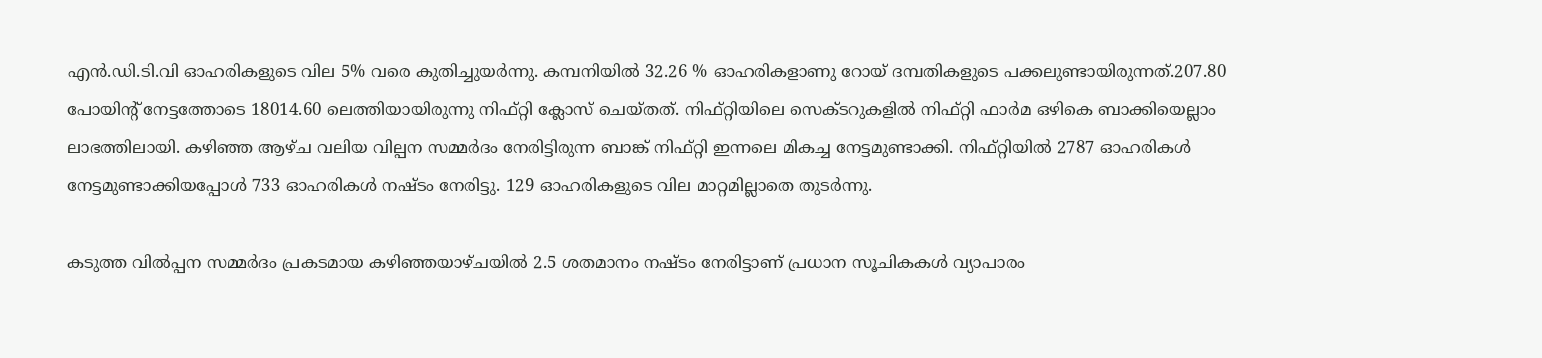എന്‍.ഡി.ടി.വി ഓഹരികളുടെ വില 5% വരെ കുതിച്ചുയര്‍ന്നു. കമ്പനിയില്‍ 32.26 % ഓഹരികളാണു റോയ് ദമ്പതികളുടെ പക്കലുണ്ടായിരുന്നത്.207.80 പോയിന്റ് നേട്ടത്തോടെ 18014.60 ലെത്തിയായിരുന്നു നിഫ്റ്റി ക്ലോസ് ചെയ്തത്. നിഫ്റ്റിയിലെ സെക്ടറുകളില്‍ നിഫ്റ്റി ഫാര്‍മ ഒഴികെ ബാക്കിയെല്ലാം ലാഭത്തിലായി. കഴിഞ്ഞ ആഴ്ച വലിയ വില്പന സമ്മര്‍ദം നേരിട്ടിരുന്ന ബാങ്ക് നിഫ്റ്റി ഇന്നലെ മികച്ച നേട്ടമുണ്ടാക്കി. നിഫ്റ്റിയില്‍ 2787 ഓഹരികള്‍ നേട്ടമുണ്ടാക്കിയപ്പോള്‍ 733 ഓഹരികള്‍ നഷ്ടം നേരിട്ടു. 129 ഓഹരികളുടെ വില മാറ്റമില്ലാതെ തുടര്‍ന്നു.

കടുത്ത വില്‍പ്പന സമ്മര്‍ദം പ്രകടമായ കഴിഞ്ഞയാഴ്ചയില്‍ 2.5 ശതമാനം നഷ്ടം നേരിട്ടാണ് പ്രധാന സൂചികകള്‍ വ്യാപാരം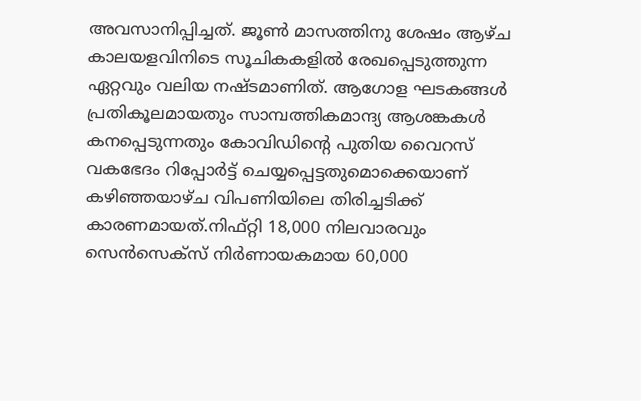അവസാനിപ്പിച്ചത്. ജൂണ്‍ മാസത്തിനു ശേഷം ആഴ്ച കാലയളവിനിടെ സൂചികകളില്‍ രേഖപ്പെടുത്തുന്ന ഏറ്റവും വലിയ നഷ്ടമാണിത്. ആഗോള ഘടകങ്ങള്‍ പ്രതികൂലമായതും സാമ്പത്തികമാന്ദ്യ ആശങ്കകള്‍ കനപ്പെടുന്നതും കോവിഡിന്റെ പുതിയ വൈറസ് വകഭേദം റിപ്പോര്‍ട്ട് ചെയ്യപ്പെട്ടതുമൊക്കെയാണ് കഴിഞ്ഞയാഴ്ച വിപണിയിലെ തിരിച്ചടിക്ക് കാരണമായത്.നിഫ്റ്റി 18,000 നിലവാരവും സെന്‍സെക്‌സ് നിര്‍ണായകമായ 60,000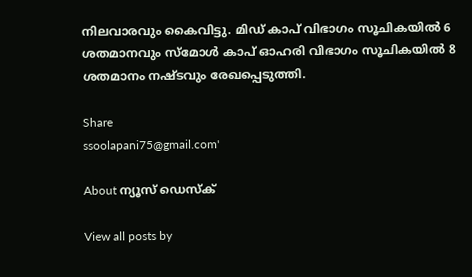നിലവാരവും കൈവിട്ടു. മിഡ് കാപ് വിഭാഗം സൂചികയില്‍ 6 ശതമാനവും സ്‌മോള്‍ കാപ് ഓഹരി വിഭാഗം സൂചികയില്‍ 8 ശതമാനം നഷ്ടവും രേഖപ്പെടുത്തി.

Share
ssoolapani75@gmail.com'

About ന്യൂസ് ഡെസ്ക്

View all posts by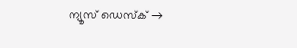ന്യൂസ് ഡെസ്ക് →